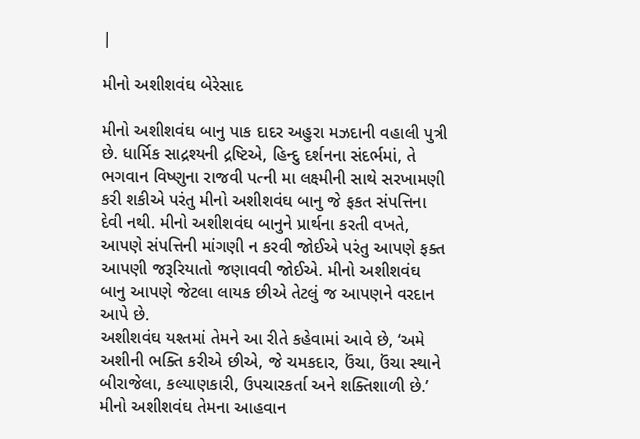|

મીનો અશીશવંઘ બેરેસાદ

મીનો અશીશવંઘ બાનુ પાક દાદર અહુરા મઝદાની વહાલી પુત્રી છે. ધાર્મિક સાદ્રશ્યની દ્રષ્ટિએ, હિન્દુ દર્શનના સંદર્ભમાં, તે ભગવાન વિષ્ણુના રાજવી પત્ની મા લક્ષ્મીની સાથે સરખામણી કરી શકીએ પરંતુ મીનો અશીશવંઘ બાનુ જે ફકત સંપત્તિના દેવી નથી. મીનો અશીશવંઘ બાનુને પ્રાર્થના કરતી વખતે, આપણે સંપત્તિની માંગણી ન કરવી જોઈએ પરંતુ આપણે ફક્ત આપણી જરૂરિયાતો જણાવવી જોઈએ. મીનો અશીશવંઘ બાનુ આપણે જેટલા લાયક છીએ તેટલું જ આપણને વરદાન
આપે છે.
અશીશવંઘ યશ્તમાં તેમને આ રીતે કહેવામાં આવે છે, ‘અમે અશીની ભક્તિ કરીએ છીએ, જે ચમકદાર, ઉંચા, ઉંચા સ્થાને બીરાજેલા, કલ્યાણકારી, ઉપચારકર્તા અને શક્તિશાળી છે.’ મીનો અશીશવંઘ તેમના આહવાન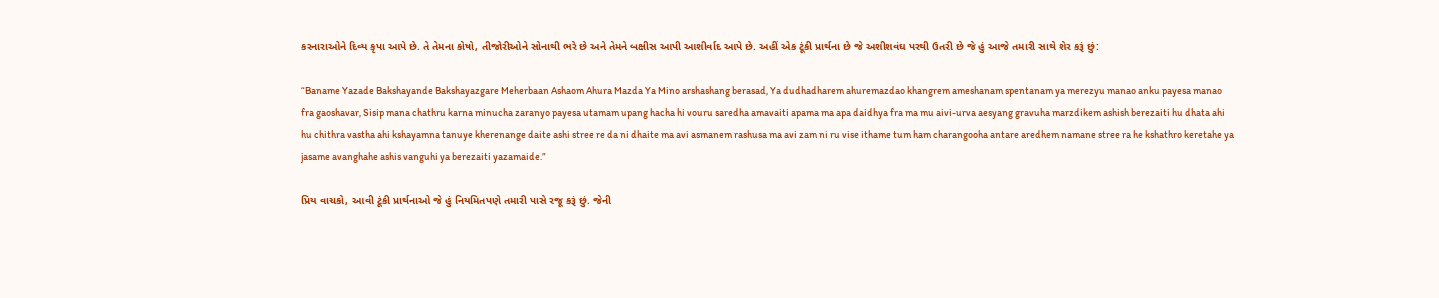કરનારાઓને દિવ્ય કૃપા આપે છે. તે તેમના કોષો, તીજોરીઓને સોનાથી ભરે છે અને તેમને બક્ષીસ આપી આશીર્વાદ આપે છે. અહીં એક ટૂંકી પ્રાર્થના છે જે અશીશવંઘ પરથી ઉતરી છે જે હું આજે તમારી સાથે શેર કરૂં છું:

“Baname Yazade Bakshayande Bakshayazgare Meherbaan Ashaom Ahura Mazda Ya Mino arshashang berasad, Ya dudhadharem ahuremazdao khangrem ameshanam spentanam ya merezyu manao anku payesa manao fra gaoshavar, Sisip mana chathru karna minucha zaranyo payesa utamam upang hacha hi vouru saredha amavaiti apama ma apa daidhya fra ma mu aivi-urva aesyang gravuha marzdikem ashish berezaiti hu dhata ahi hu chithra vastha ahi kshayamna tanuye kherenange daite ashi stree re da ni dhaite ma avi asmanem rashusa ma avi zam ni ru vise ithame tum ham charangooha antare aredhem namane stree ra he kshathro keretahe ya jasame avanghahe ashis vanguhi ya berezaiti yazamaide.”

પ્રિય વાચકો, આવી ટૂંકી પ્રાર્થનાઓ જે હું નિયમિતપણે તમારી પાસે રજૂ કરૂં છું. જેની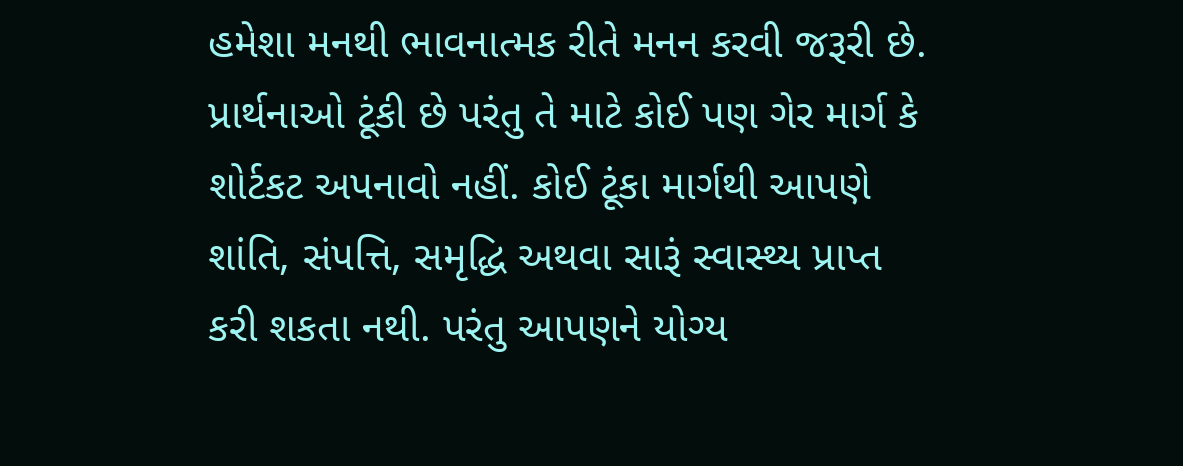હમેશા મનથી ભાવનાત્મક રીતે મનન કરવી જરૂરી છે. પ્રાર્થનાઓ ટૂંકી છે પરંતુ તે માટે કોઈ પણ ગેર માર્ગ કે શોર્ટકટ અપનાવો નહીં. કોઈ ટૂંકા માર્ગથી આપણે શાંતિ, સંપત્તિ, સમૃદ્ધિ અથવા સારૂં સ્વાસ્થ્ય પ્રાપ્ત કરી શકતા નથી. પરંતુ આપણને યોગ્ય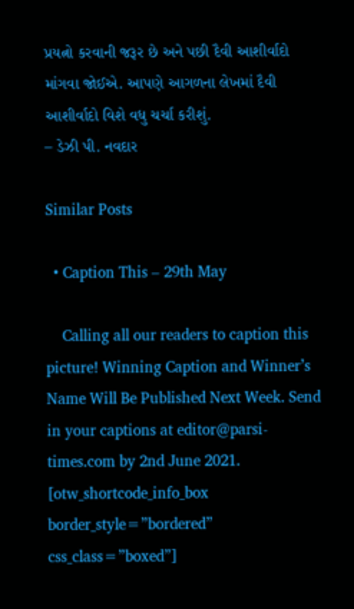પ્રયત્નો કરવાની જરૂર છે અને પછી દૈવી આશીર્વાદો માંગવા જોઈએ. આપણે આગળના લેખમાં દૈવી આશીર્વાદો વિશે વધુ ચર્ચા કરીશું.
– ડેઝી પી. નવદાર

Similar Posts

  • Caption This – 29th May

    Calling all our readers to caption this picture! Winning Caption and Winner’s Name Will Be Published Next Week. Send in your captions at editor@parsi-times.com by 2nd June 2021. [otw_shortcode_info_box border_style=”bordered” css_class=”boxed”]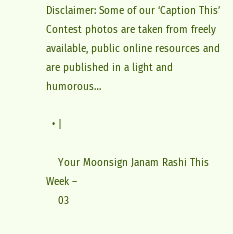Disclaimer: Some of our ‘Caption This’ Contest photos are taken from freely available, public online resources and are published in a light and humorous…

  • |

    Your Moonsign Janam Rashi This Week –
    03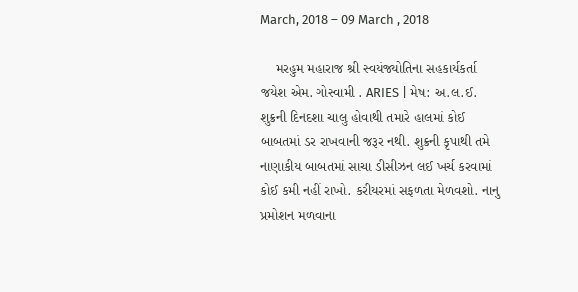March, 2018 – 09 March , 2018

    મરહુમ મહારાજ શ્રી સ્વયંજ્યોતિના સહકાર્યકર્તા જયેશ એમ. ગોસ્વામી . ARIES | મેષ: અ.લ.ઈ. શુક્રની દિનદશા ચાલુ હોવાથી તમારે હાલમાં કોઈ બાબતમાં ડર રાખવાની જરૂર નથી. શુક્રની કૃપાથી તમે નાણાકીય બાબતમાં સાચા ડીસીઝન લઈ ખર્ચ કરવામાં કોઈ કમી નહીં રાખો. કરીયરમાં સફળતા મેળવશો. નાનુ પ્રમોશન મળવાના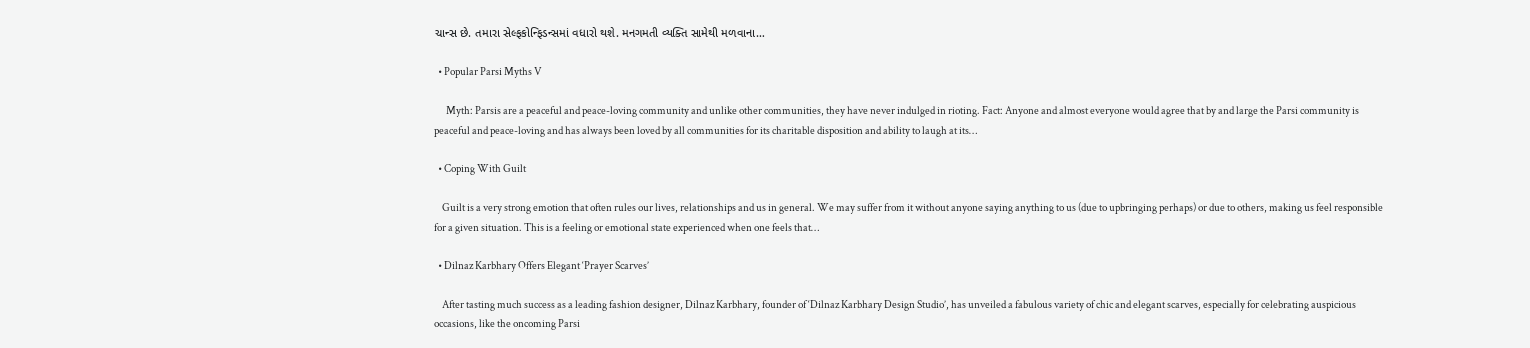ચાન્સ છે. તમારા સેલ્ફકોન્ફિડન્સમાં વધારો થશે. મનગમતી વ્યક્તિ સામેથી મળવાના…

  • Popular Parsi Myths V

      Myth: Parsis are a peaceful and peace-loving community and unlike other communities, they have never indulged in rioting. Fact: Anyone and almost everyone would agree that by and large the Parsi community is peaceful and peace-loving and has always been loved by all communities for its charitable disposition and ability to laugh at its…

  • Coping With Guilt

    Guilt is a very strong emotion that often rules our lives, relationships and us in general. We may suffer from it without anyone saying anything to us (due to upbringing perhaps) or due to others, making us feel responsible for a given situation. This is a feeling or emotional state experienced when one feels that…

  • Dilnaz Karbhary Offers Elegant ‘Prayer Scarves’

    After tasting much success as a leading fashion designer, Dilnaz Karbhary, founder of ‘Dilnaz Karbhary Design Studio’, has unveiled a fabulous variety of chic and elegant scarves, especially for celebrating auspicious occasions, like the oncoming Parsi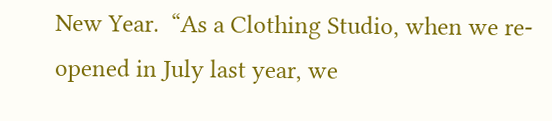New Year.  “As a Clothing Studio, when we re-opened in July last year, we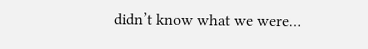didn’t know what we were…